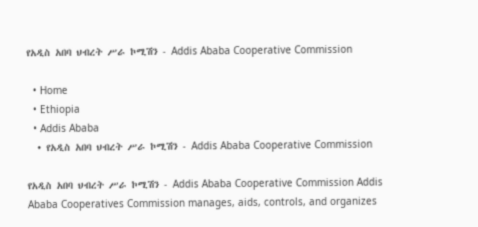የአዲስ አበባ ህብረት ሥራ ኮሚሽን - Addis Ababa Cooperative Commission

  • Home
  • Ethiopia
  • Addis Ababa
  • የአዲስ አበባ ህብረት ሥራ ኮሚሽን - Addis Ababa Cooperative Commission

የአዲስ አበባ ህብረት ሥራ ኮሚሽን - Addis Ababa Cooperative Commission Addis Ababa Cooperatives Commission manages, aids, controls, and organizes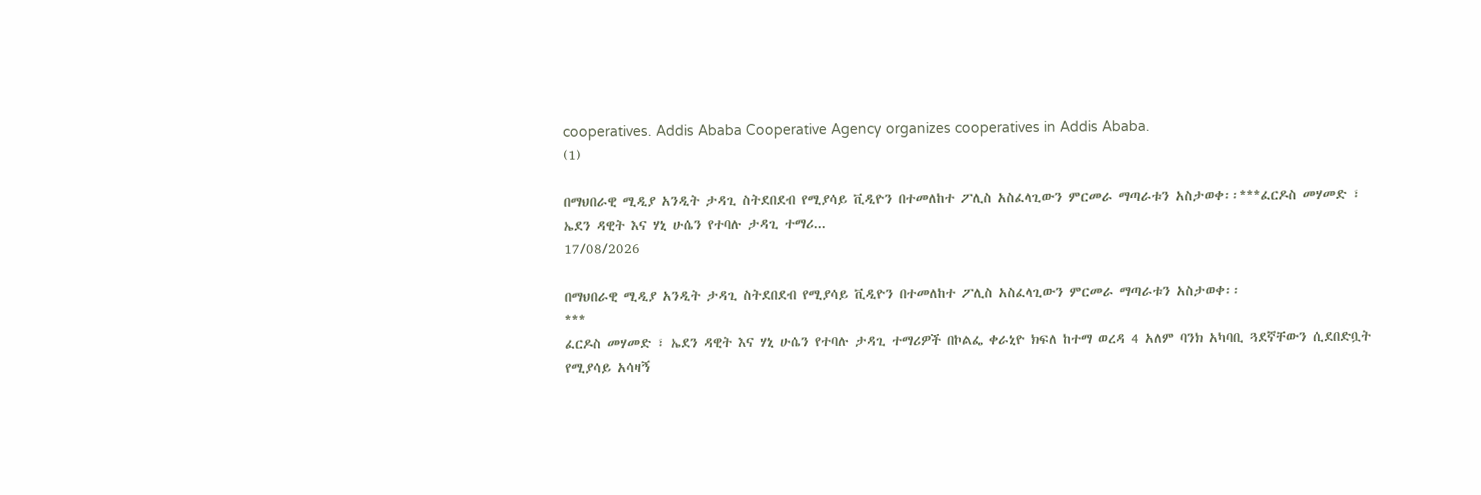cooperatives. Addis Ababa Cooperative Agency organizes cooperatives in Addis Ababa.
(1)

በማህበራዊ ሚዲያ አንዲት ታዳጊ ስትደበደብ የሚያሳይ ቪዲዮን በተመለከተ ፖሊስ አስፈላጊውን ምርመራ ማጣራቱን አስታወቀ፡፡***ፈርዶስ መሃመድ ፣ ኤደን ዳዊት እና ሃኒ ሁሴን የተባሉ ታዳጊ ተማሪ...
17/08/2026

በማህበራዊ ሚዲያ አንዲት ታዳጊ ስትደበደብ የሚያሳይ ቪዲዮን በተመለከተ ፖሊስ አስፈላጊውን ምርመራ ማጣራቱን አስታወቀ፡፡
***
ፈርዶስ መሃመድ ፣ ኤደን ዳዊት እና ሃኒ ሁሴን የተባሉ ታዳጊ ተማሪዎች በኮልፌ ቀራኒዮ ክፍለ ከተማ ወረዳ 4 አለም ባንክ አካባቢ ጓደኛቸውን ሲደበድቧት የሚያሳይ አሳዛኝ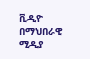ቪዲዮ በማህበራዊ ሚዲያ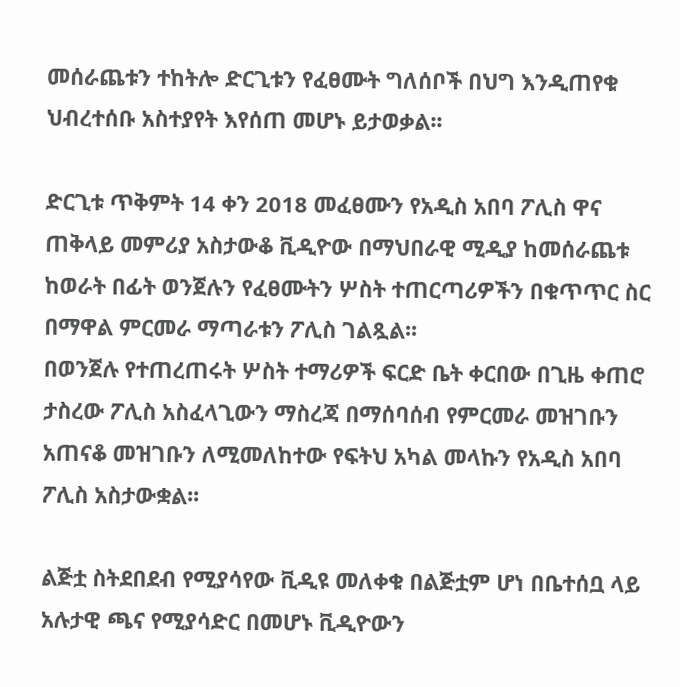መሰራጨቱን ተከትሎ ድርጊቱን የፈፀሙት ግለሰቦች በህግ እንዲጠየቁ ህብረተሰቡ አስተያየት እየሰጠ መሆኑ ይታወቃል፡፡

ድርጊቱ ጥቅምት 14 ቀን 2018 መፈፀሙን የአዲስ አበባ ፖሊስ ዋና ጠቅላይ መምሪያ አስታውቆ ቪዲዮው በማህበራዊ ሚዲያ ከመሰራጨቱ ከወራት በፊት ወንጀሉን የፈፀሙትን ሦስት ተጠርጣሪዎችን በቁጥጥር ስር በማዋል ምርመራ ማጣራቱን ፖሊስ ገልጿል፡፡
በወንጀሉ የተጠረጠሩት ሦስት ተማሪዎች ፍርድ ቤት ቀርበው በጊዜ ቀጠሮ ታስረው ፖሊስ አስፈላጊውን ማስረጃ በማሰባሰብ የምርመራ መዝገቡን አጠናቆ መዝገቡን ለሚመለከተው የፍትህ አካል መላኩን የአዲስ አበባ ፖሊስ አስታውቋል፡፡

ልጅቷ ስትደበደብ የሚያሳየው ቪዲዩ መለቀቁ በልጅቷም ሆነ በቤተሰቧ ላይ አሉታዊ ጫና የሚያሳድር በመሆኑ ቪዲዮውን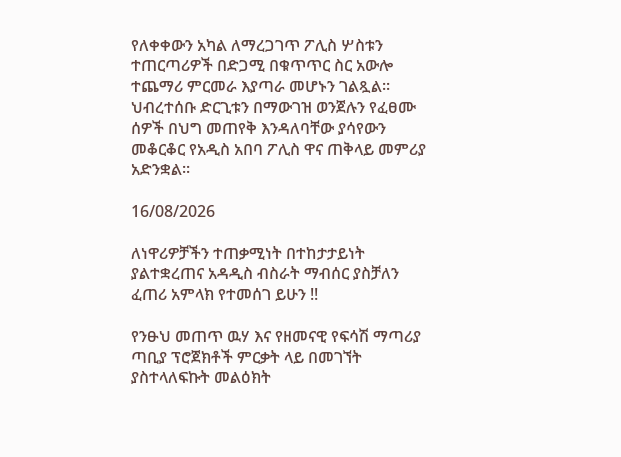የለቀቀውን አካል ለማረጋገጥ ፖሊስ ሦስቱን ተጠርጣሪዎች በድጋሚ በቁጥጥር ስር አውሎ ተጨማሪ ምርመራ እያጣራ መሆኑን ገልጿል፡፡
ህብረተሰቡ ድርጊቱን በማውገዝ ወንጀሉን የፈፀሙ ሰዎች በህግ መጠየቅ እንዳለባቸው ያሳየውን መቆርቆር የአዲስ አበባ ፖሊስ ዋና ጠቅላይ መምሪያ አድንቋል፡፡

16/08/2026

ለነዋሪዎቻችን ተጠቃሚነት በተከታታይነት ያልተቋረጠና አዳዲስ ብስራት ማብሰር ያስቻለን ፈጠሪ አምላክ የተመሰገ ይሁን !!

የንፁህ መጠጥ ዉሃ እና የዘመናዊ የፍሳሽ ማጣሪያ ጣቢያ ፕሮጀክቶች ምርቃት ላይ በመገኘት ያስተላለፍኩት መልዕክት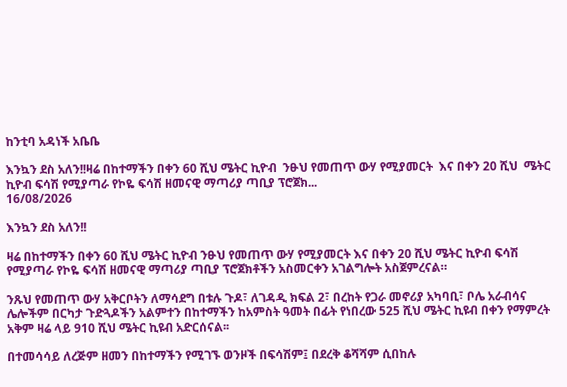ከንቲባ አዳነች አቤቤ

እንኳን ደስ አለን!!ዛሬ በከተማችን በቀን 60 ሺህ ሜትር ኪዮብ  ንፁህ የመጠጥ ውሃ የሚያመርት  እና በቀን 20 ሺህ  ሜትር ኪዮብ ፍሳሽ የሚያጣራ የኮዬ ፍሳሽ ዘመናዊ ማጣሪያ ጣቢያ ፕሮጀክ...
16/08/2026

እንኳን ደስ አለን!!

ዛሬ በከተማችን በቀን 60 ሺህ ሜትር ኪዮብ ንፁህ የመጠጥ ውሃ የሚያመርት እና በቀን 20 ሺህ ሜትር ኪዮብ ፍሳሽ የሚያጣራ የኮዬ ፍሳሽ ዘመናዊ ማጣሪያ ጣቢያ ፕሮጀክቶችን አስመርቀን አገልግሎት አስጀምረናል።

ንጹህ የመጠጥ ውሃ አቅርቦትን ለማሳደግ በቱሉ ጉዶ፣ ለገዳዲ ክፍል 2፣ በረከት የጋራ መኖሪያ አካባቢ፣ ቦሌ አራብሳና ሌሎችም በርካታ ጉድጓዶችን አልምተን በከተማችን ከአምስት ዓመት በፊት የነበረው 525 ሺህ ሜትር ኪዩብ በቀን የማምረት አቅም ዛሬ ላይ 910 ሺህ ሜትር ኪዩብ አድርሰናል፡፡

በተመሳሳይ ለረጅም ዘመን በከተማችን የሚገኙ ወንዞች በፍሳሽም፤ በደረቅ ቆሻሻም ሲበከሉ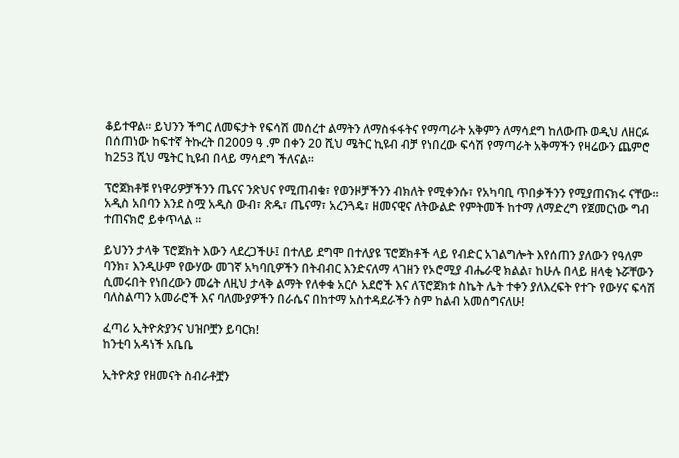ቆይተዋል። ይህንን ችግር ለመፍታት የፍሳሽ መሰረተ ልማትን ለማስፋፋትና የማጣራት አቅምን ለማሳደግ ከለውጡ ወዲህ ለዘርፉ በሰጠነው ከፍተኛ ትኩረት በ2009 ዓ .ም በቀን 20 ሺህ ሜትር ኪዩብ ብቻ የነበረው ፍሳሽ የማጣራት አቅማችን የዛሬውን ጨምሮ ከ253 ሺህ ሜትር ኪዩብ በላይ ማሳደግ ችለናል፡፡

ፕሮጀክቶቹ የነዋሪዎቻችንን ጤናና ንጽህና የሚጠብቁ፣ የወንዞቻችንን ብክለት የሚቀንሱ፣ የአካባቢ ጥበቃችንን የሚያጠናክሩ ናቸው። አዲስ አበባን እንደ ስሟ አዲስ ውብ፣ ጽዱ፣ ጤናማ፣ አረንጓዴ፣ ዘመናዊና ለትውልድ የምትመች ከተማ ለማድረግ የጀመርነው ግብ ተጠናክሮ ይቀጥላል ።

ይህንን ታላቅ ፕሮጀክት እውን ላደረጋችሁ፤ በተለይ ደግሞ በተለያዩ ፕሮጀክቶች ላይ የብድር አገልግሎት እየሰጠን ያለውን የዓለም ባንክ፣ እንዲሁም የውሃው መገኛ አካባቢዎችን በትብብር እንድናለማ ላገዘን የኦሮሚያ ብሔራዊ ክልል፣ ከሁሉ በላይ ዘላቂ ኑሯቸውን ሲመሩበት የነበረውን መሬት ለዚህ ታላቅ ልማት የለቀቁ አርሶ አደሮች እና ለፕሮጀክቱ ስኬት ሌት ተቀን ያለእረፍት የተጉ የውሃና ፍሳሽ ባለስልጣን አመራሮች እና ባለሙያዎችን በራሴና በከተማ አስተዳደራችን ስም ከልብ አመሰግናለሁ!

ፈጣሪ ኢትዮጵያንና ህዝቦቿን ይባርክ!
ከንቲባ አዳነች አቤቤ

ኢትዮጵያ የዘመናት ስብራቶቿን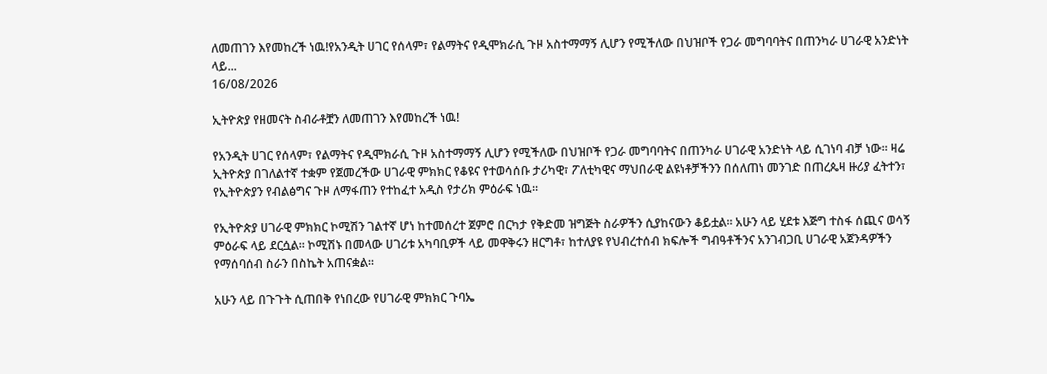ለመጠገን እየመከረች ነዉ!የአንዲት ሀገር የሰላም፣ የልማትና የዲሞክራሲ ጉዞ አስተማማኝ ሊሆን የሚችለው በህዝቦች የጋራ መግባባትና በጠንካራ ሀገራዊ አንድነት ላይ...
16/08/2026

ኢትዮጵያ የዘመናት ስብራቶቿን ለመጠገን እየመከረች ነዉ!

የአንዲት ሀገር የሰላም፣ የልማትና የዲሞክራሲ ጉዞ አስተማማኝ ሊሆን የሚችለው በህዝቦች የጋራ መግባባትና በጠንካራ ሀገራዊ አንድነት ላይ ሲገነባ ብቻ ነው። ዛሬ ኢትዮጵያ በገለልተኛ ተቋም የጀመረችው ሀገራዊ ምክክር የቆዩና የተወሳሰቡ ታሪካዊ፣ ፖለቲካዊና ማህበራዊ ልዩነቶቻችንን በሰለጠነ መንገድ በጠረጴዛ ዙሪያ ፈትተን፣ የኢትዮጵያን የብልፅግና ጉዞ ለማፋጠን የተከፈተ አዲስ የታሪክ ምዕራፍ ነዉ።

የኢትዮጵያ ሀገራዊ ምክክር ኮሚሽን ገልተኛ ሆነ ከተመሰረተ ጀምሮ በርካታ የቅድመ ዝግጅት ስራዎችን ሲያከናውን ቆይቷል። አሁን ላይ ሂደቱ እጅግ ተስፋ ሰጪና ወሳኝ ምዕራፍ ላይ ደርሷል። ኮሚሽኑ በመላው ሀገሪቱ አካባቢዎች ላይ መዋቅሩን ዘርግቶ፣ ከተለያዩ የህብረተሰብ ክፍሎች ግብዓቶችንና አንገብጋቢ ሀገራዊ አጀንዳዎችን የማሰባሰብ ስራን በስኬት አጠናቋል።

አሁን ላይ በጉጉት ሲጠበቅ የነበረው የሀገራዊ ምክክር ጉባኤ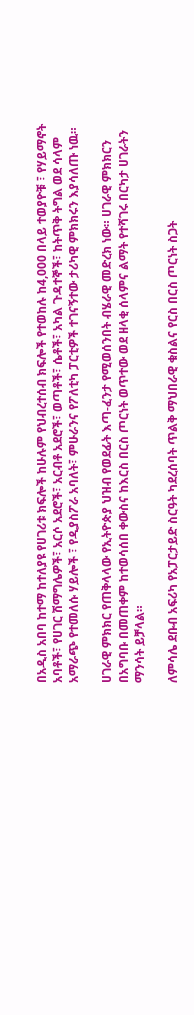በአዲስ አበባ ከተማ ከተለያዩ የሀገሪቱ ክፍሎች ከሁሉም የህብረተሰብ ክፍሎች የተወከሉ ከ4,000 በላይ ተወያዮቹ ፣ የሃይማኖት አባቶች፣ የሀገር ሽማግሌዎች፣ አርሶ አደሮች፣ አርብቶ አደሮች፣ ወጣቶች፣ ሴቶች፣ አካል ጉዳተኞች፣ ከትጥቅ ትግል ወደ ሳላም አማራጭ የተመለሱ ሃይሎች ፣ የዲያስፖራ አባለት፣ ምሁራንና የፖለቲካ ፓርቲዎች ተገናኝተው ታሪካዊ ምክክሩን እያሳለጡ ነዉ።

ሀገራዊ ምክክር የጠቅላላው የኢትዮጵያ ህዝብ የወደፊት እጣ-ፈንታ የሚወሰንበት ብሄራዊ መድረክ ነው። ሀገራዊ ምክክርን በአግባቡ በመጠቀም ከተወሳሰበ ቀውስና ከእርስ በርስ ጦርነት ወጥተው ወደ ዘላቂ ሰላምና ልማት የተሻገሩ በርካታ ሀገራትን ማንሳት ይቻላል።

ለምሳሌ ደቡብ አፍሪካ የአፓርታይድ ስርዓት ካደረሰባት ጥልቅ ማህበራዊ ቁስልና የርስ በርስ ጦርነት ስጋት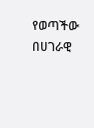የወጣችው በሀገራዊ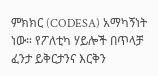ምክክር (CODESA) አማካኝነት ነው። የፖለቲካ ሃይሎች በጥላቻ ፈንታ ይቅርታንና እርቅን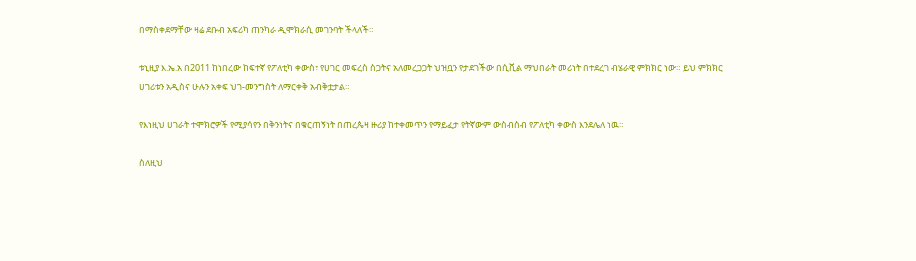በማስቀደማቸው ዛሬ ደቡብ አፍሪካ ጠንካራ ዲሞክራሲ መገንባት ችላለች።

ቱኒዚያ እ.ኤ.አ በ2011 ከነበረው ከፍተኛ የፖለቲካ ቀውስ፣ የሀገር መፍረስ ስጋትና አለመረጋጋት ህዝቧን የታደገችው በሲቪል ማህበራት መሪነት በተደረገ ብሄራዊ ምክክር ነው። ይህ ምክክር ሀገሪቱን አዲስና ሁሉን አቀፍ ህገ-መንግስት ለማርቀቅ አብቅቷታል።

የእነዚህ ሀገራት ተሞክሮዎች የሚያሳየን በቅንነትና በቁርጠኝነት በጠረጴዛ ዙሪያ ከተቀመጥን የማይፈታ የትኛውም ውስብስብ የፖለቲካ ቀውስ እንደሌለ ነዉ።

ስለዚህ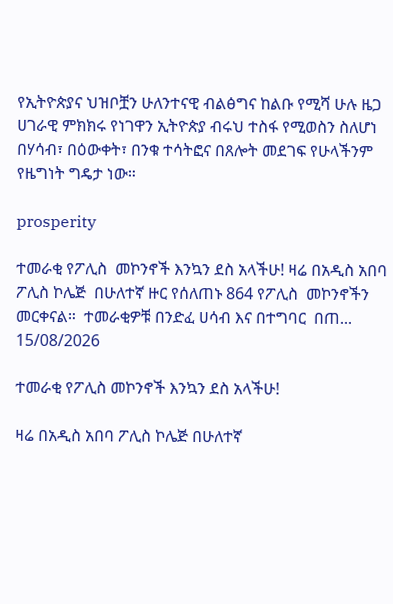የኢትዮጵያና ህዝቦቿን ሁለንተናዊ ብልፅግና ከልቡ የሚሻ ሁሉ ዜጋ ሀገራዊ ምክክሩ የነገዋን ኢትዮጵያ ብሩህ ተስፋ የሚወስን ስለሆነ በሃሳብ፣ በዕውቀት፣ በንቁ ተሳትፎና በጸሎት መደገፍ የሁላችንም የዜግነት ግዴታ ነው።

prosperity

ተመራቂ የፖሊስ  መኮንኖች እንኳን ደስ አላችሁ! ዛሬ በአዲስ አበባ ፖሊስ ኮሌጅ  በሁለተኛ ዙር የሰለጠኑ 864 የፖሊስ  መኮንኖችን መርቀናል።  ተመራቂዎቹ በንድፈ ሀሳብ እና በተግባር  በጠ...
15/08/2026

ተመራቂ የፖሊስ መኮንኖች እንኳን ደስ አላችሁ!

ዛሬ በአዲስ አበባ ፖሊስ ኮሌጅ በሁለተኛ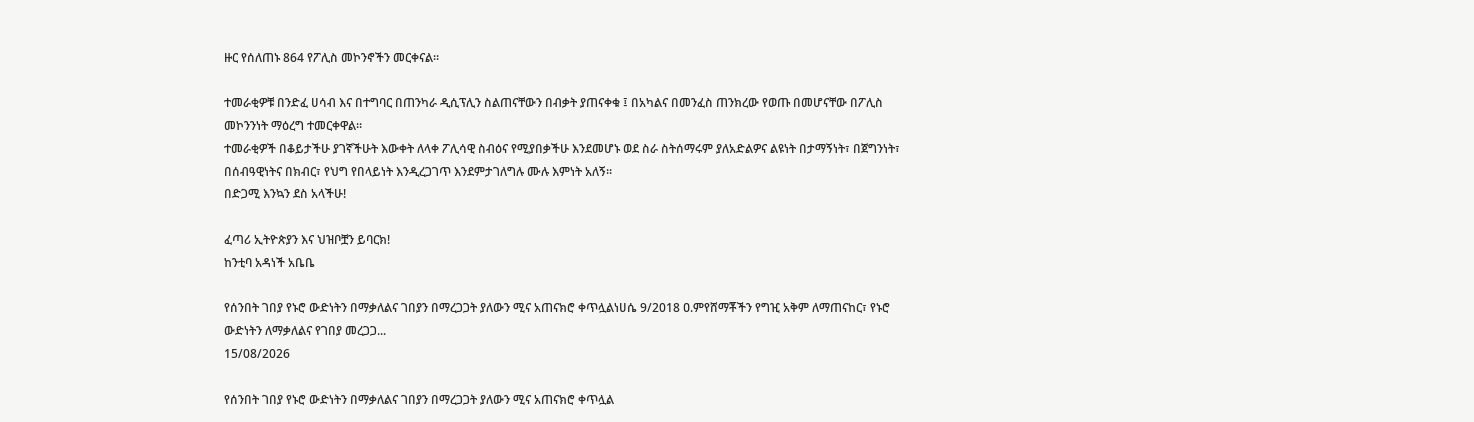ዙር የሰለጠኑ 864 የፖሊስ መኮንኖችን መርቀናል።

ተመራቂዎቹ በንድፈ ሀሳብ እና በተግባር በጠንካራ ዲሲፕሊን ስልጠናቸውን በብቃት ያጠናቀቁ ፤ በአካልና በመንፈስ ጠንክረው የወጡ በመሆናቸው በፖሊስ መኮንንነት ማዕረግ ተመርቀዋል።
ተመራቂዎች በቆይታችሁ ያገኛችሁት እውቀት ለላቀ ፖሊሳዊ ስብዕና የሚያበቃችሁ እንደመሆኑ ወደ ስራ ስትሰማሩም ያለአድልዎና ልዩነት በታማኝነት፣ በጀግንነት፣ በሰብዓዊነትና በክብር፣ የህግ የበላይነት እንዲረጋገጥ እንደምታገለግሉ ሙሉ እምነት አለኝ።
በድጋሚ እንኳን ደስ አላችሁ!

ፈጣሪ ኢትዮጵያን እና ህዝቦቿን ይባርክ!
ከንቲባ አዳነች አቤቤ

የሰንበት ገበያ የኑሮ ውድነትን በማቃለልና ገበያን በማረጋጋት ያለውን ሚና አጠናክሮ ቀጥሏልነሀሴ 9/2018 ዐ.ምየሸማቾችን የግዢ አቅም ለማጠናከር፣ የኑሮ ውድነትን ለማቃለልና የገበያ መረጋጋ...
15/08/2026

የሰንበት ገበያ የኑሮ ውድነትን በማቃለልና ገበያን በማረጋጋት ያለውን ሚና አጠናክሮ ቀጥሏል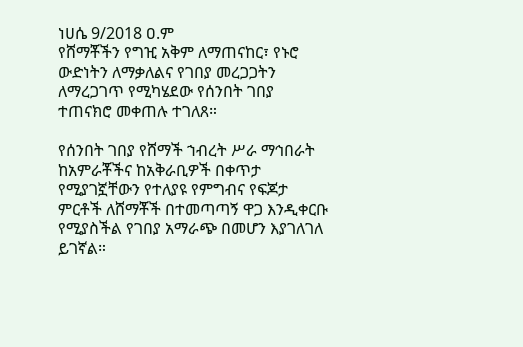ነሀሴ 9/2018 ዐ.ም
የሸማቾችን የግዢ አቅም ለማጠናከር፣ የኑሮ ውድነትን ለማቃለልና የገበያ መረጋጋትን ለማረጋገጥ የሚካሄደው የሰንበት ገበያ ተጠናክሮ መቀጠሉ ተገለጸ።

የሰንበት ገበያ የሸማች ኀብረት ሥራ ማኅበራት ከአምራቾችና ከአቅራቢዎች በቀጥታ የሚያገኟቸውን የተለያዩ የምግብና የፍጆታ ምርቶች ለሸማቾች በተመጣጣኝ ዋጋ እንዲቀርቡ የሚያስችል የገበያ አማራጭ በመሆን እያገለገለ ይገኛል።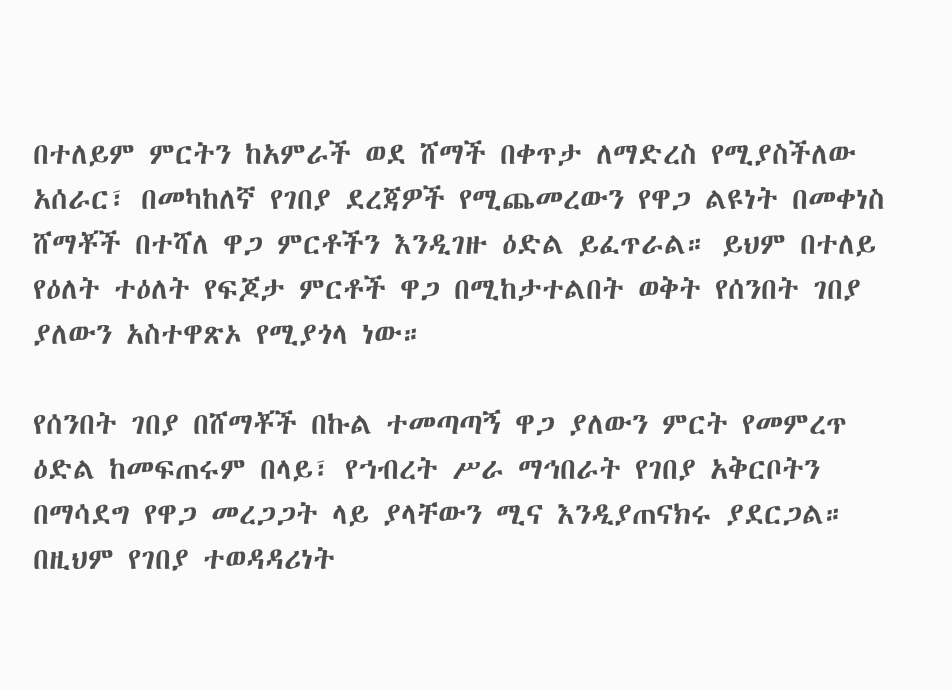በተለይም ምርትን ከአምራች ወደ ሸማች በቀጥታ ለማድረስ የሚያስችለው አሰራር፣ በመካከለኛ የገበያ ደረጃዎች የሚጨመረውን የዋጋ ልዩነት በመቀነስ ሸማቾች በተሻለ ዋጋ ምርቶችን እንዲገዙ ዕድል ይፈጥራል። ይህም በተለይ የዕለት ተዕለት የፍጆታ ምርቶች ዋጋ በሚከታተልበት ወቅት የሰንበት ገበያ ያለውን አስተዋጽኦ የሚያጎላ ነው።

የሰንበት ገበያ በሸማቾች በኩል ተመጣጣኝ ዋጋ ያለውን ምርት የመምረጥ ዕድል ከመፍጠሩም በላይ፣ የኀብረት ሥራ ማኅበራት የገበያ አቅርቦትን በማሳደግ የዋጋ መረጋጋት ላይ ያላቸውን ሚና እንዲያጠናክሩ ያደርጋል። በዚህም የገበያ ተወዳዳሪነት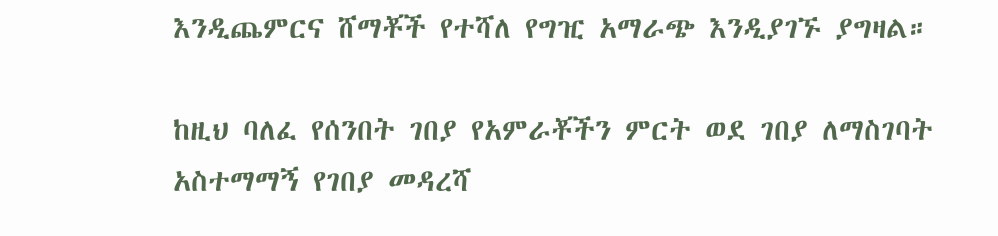እንዲጨምርና ሸማቾች የተሻለ የግዢ አማራጭ እንዲያገኙ ያግዛል።

ከዚህ ባለፈ የሰንበት ገበያ የአምራቾችን ምርት ወደ ገበያ ለማስገባት አስተማማኝ የገበያ መዳረሻ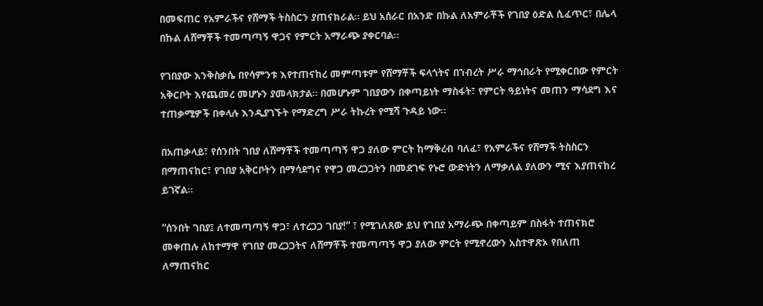በመፍጠር የአምራችና የሸማች ትስስርን ያጠናክራል። ይህ አሰራር በአንድ በኩል ለአምራቾች የገበያ ዕድል ሲፈጥር፣ በሌላ በኩል ለሸማቾች ተመጣጣኝ ዋጋና የምርት አማራጭ ያቀርባል።

የገበያው እንቅስቃሴ በየሳምንቱ እየተጠናከረ መምጣቱም የሸማቾች ፍላጎትና በኀብረት ሥራ ማኅበራት የሚቀርበው የምርት አቅርቦት እየጨመረ መሆኑን ያመላክታል። በመሆኑም ገበያውን በቀጣይነት ማስፋት፣ የምርት ዓይነትና መጠን ማሳደግ እና ተጠቃሚዎች በቀላሉ እንዲያገኙት የማድረግ ሥራ ትኩረት የሚሻ ጉዳይ ነው።

በአጠቃላይ፣ የሰንበት ገበያ ለሸማቾች ተመጣጣኝ ዋጋ ያለው ምርት ከማቅረብ ባለፈ፣ የአምራችና የሸማች ትስስርን በማጠናከር፣ የገበያ አቅርቦትን በማሳደግና የዋጋ መረጋጋትን በመደገፍ የኑሮ ውድነትን ለማቃለል ያለውን ሚና እያጠናከረ ይገኛል።

“ሰንበት ገበያ፤ ለተመጣጣኝ ዋጋ፣ ለተረጋጋ ገበያ!” ፣ የሚገለጸው ይህ የገበያ አማራጭ በቀጣይም በስፋት ተጠናክሮ መቀጠሉ ለከተማዋ የገበያ መረጋጋትና ለሸማቾች ተመጣጣኝ ዋጋ ያለው ምርት የሚኖረውን አስተዋጽኦ የበለጠ ለማጠናከር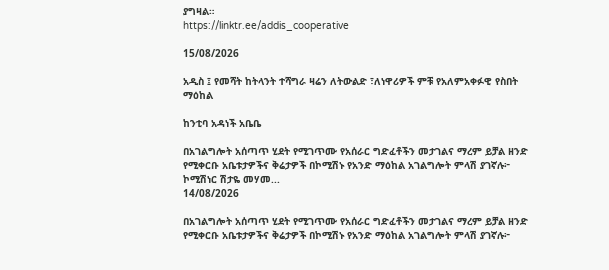ያግዛል።
https://linktr.ee/addis_cooperative

15/08/2026

አዲስ ፤ የመሻት ከትላንት ተሻግራ ዛሬን ለትውልድ ፣ለነዋሪዎች ምቹ የአለምአቀፉዊ የስበት ማዕከል

ከንቲባ አዳነች አቤቤ

በአገልግሎት አሰጣጥ ሂደት የሚገጥሙ የአሰራር ግድፈቶችን መታገልና ማረም ይቻል ዘንድ የሚቀርቡ አቤቱታዎችና ቅሬታዎች በኮሚሽኑ የአንድ ማዕከል አገልግሎት ምላሽ ያገኛሉ፦ ኮሚሽነር ሽታዬ መሃመ...
14/08/2026

በአገልግሎት አሰጣጥ ሂደት የሚገጥሙ የአሰራር ግድፈቶችን መታገልና ማረም ይቻል ዘንድ የሚቀርቡ አቤቱታዎችና ቅሬታዎች በኮሚሽኑ የአንድ ማዕከል አገልግሎት ምላሽ ያገኛሉ፦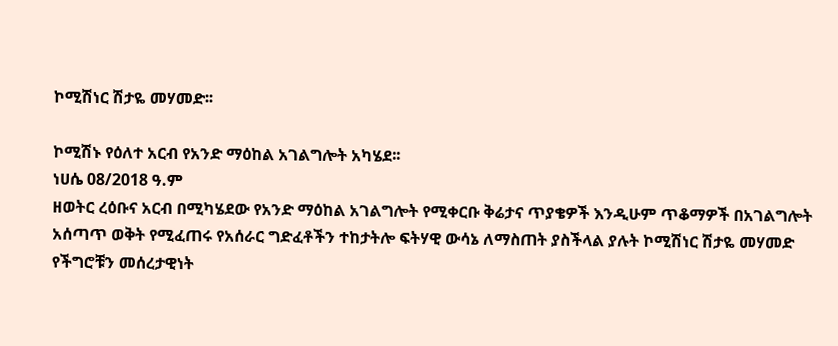ኮሚሽነር ሽታዬ መሃመድ፡፡

ኮሚሽኑ የዕለተ አርብ የአንድ ማዕከል አገልግሎት አካሄደ፡፡
ነሀሴ 08/2018 ዓ.ም
ዘወትር ረዕቡና አርብ በሚካሄደው የአንድ ማዕከል አገልግሎት የሚቀርቡ ቅሬታና ጥያቄዎች እንዲሁም ጥቆማዎች በአገልግሎት አሰጣጥ ወቅት የሚፈጠሩ የአሰራር ግድፈቶችን ተከታትሎ ፍትሃዊ ውሳኔ ለማስጠት ያስችላል ያሉት ኮሚሽነር ሽታዬ መሃመድ የችግሮቹን መሰረታዊነት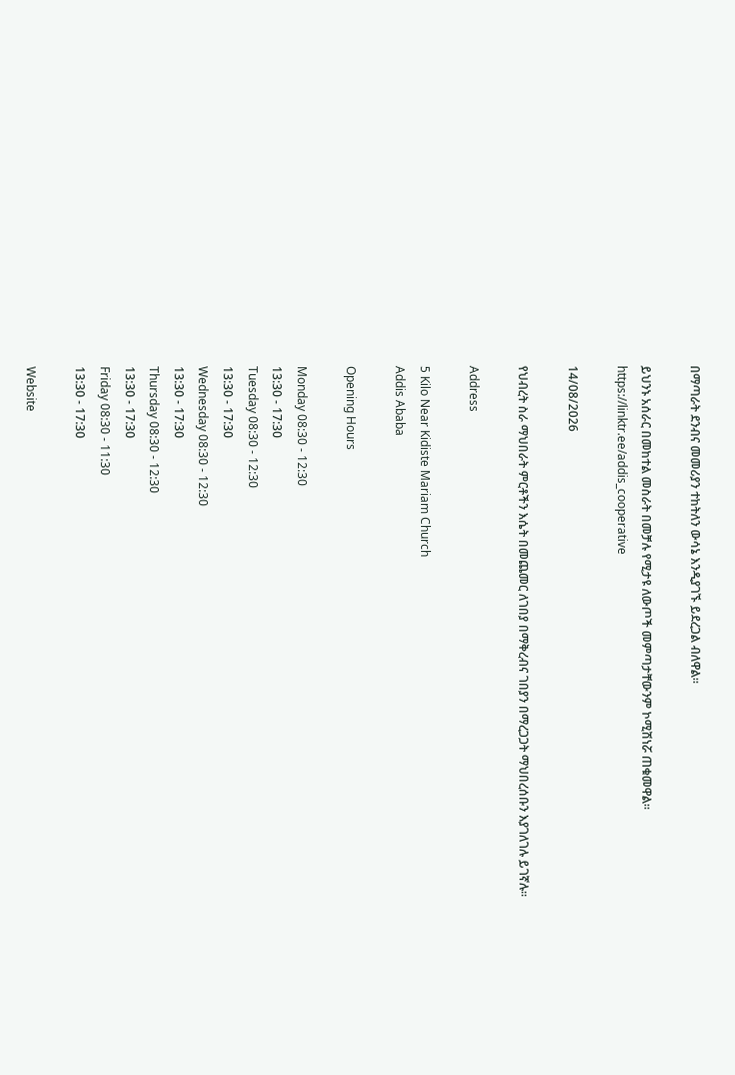በማጣራት ደንብና መመሪያን ተከትለን ውሳኔ እንዲያገኙ ይደረጋል ብለዋል፡፡

ይህንኑ አሰራር በመከተል መስራት በመቻሉ የሚታዩ ለውጦች መምጣታቸውንም ኮሚሽነሯ ጠቁመዋል፡፡
https://linktr.ee/addis_cooperative

14/08/2026

የህብረት ስራ ማህበራት ምርቶችን እሴት በመጨመር ለገበያ በማቅረብና ገበያን በማረጋጋት ማህበረሰቡን እያገለገሉ ይገኛሉ፡፡

Address

5 Kilo Near Kidiste Mariam Church
Addis Ababa

Opening Hours

Monday 08:30 - 12:30
13:30 - 17:30
Tuesday 08:30 - 12:30
13:30 - 17:30
Wednesday 08:30 - 12:30
13:30 - 17:30
Thursday 08:30 - 12:30
13:30 - 17:30
Friday 08:30 - 11:30
13:30 - 17:30

Website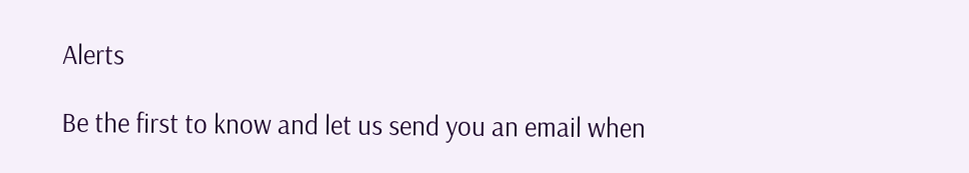Alerts

Be the first to know and let us send you an email when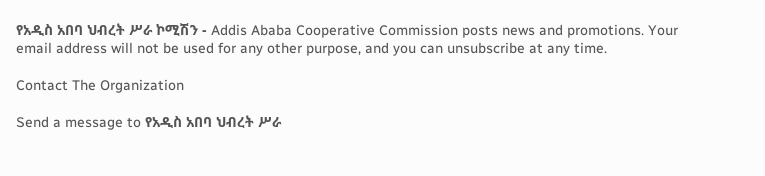የአዲስ አበባ ህብረት ሥራ ኮሚሽን - Addis Ababa Cooperative Commission posts news and promotions. Your email address will not be used for any other purpose, and you can unsubscribe at any time.

Contact The Organization

Send a message to የአዲስ አበባ ህብረት ሥራ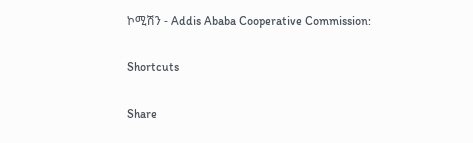ኮሚሽን - Addis Ababa Cooperative Commission:

Shortcuts

Share